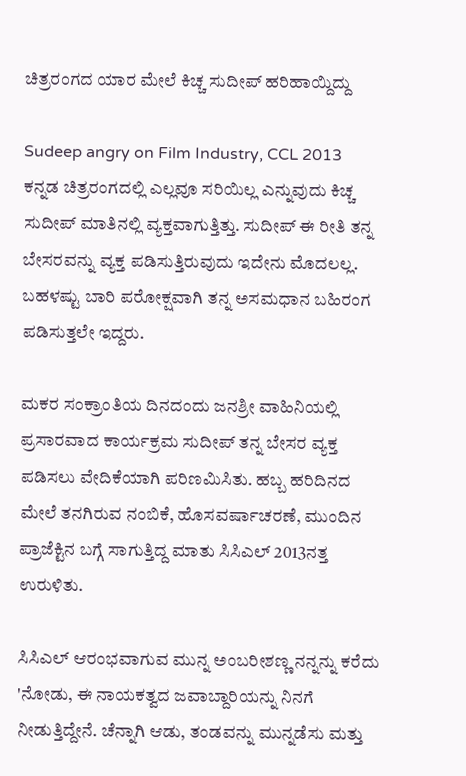ಚಿತ್ರರಂಗದ ಯಾರ ಮೇಲೆ ಕಿಚ್ಚ ಸುದೀಪ್ ಹರಿಹಾಯ್ದಿದ್ದು

Sudeep angry on Film Industry, CCL 2013
ಕನ್ನಡ ಚಿತ್ರರಂಗದಲ್ಲಿ ಎಲ್ಲವೂ ಸರಿಯಿಲ್ಲ ಎನ್ನುವುದು ಕಿಚ್ಚ ಸುದೀಪ್ ಮಾತಿನಲ್ಲಿ ವ್ಯಕ್ತವಾಗುತ್ತಿತ್ತು. ಸುದೀಪ್ ಈ ರೀತಿ ತನ್ನ ಬೇಸರವನ್ನು ವ್ಯಕ್ತ ಪಡಿಸುತ್ತಿರುವುದು ಇದೇನು ಮೊದಲಲ್ಲ. ಬಹಳಷ್ಟು ಬಾರಿ ಪರೋಕ್ಷವಾಗಿ ತನ್ನ ಅಸಮಧಾನ ಬಹಿರಂಗ ಪಡಿಸುತ್ತಲೇ ಇದ್ದರು.

ಮಕರ ಸಂಕ್ರಾಂತಿಯ ದಿನದಂದು ಜನಶ್ರೀ ವಾಹಿನಿಯಲ್ಲಿ ಪ್ರಸಾರವಾದ ಕಾರ್ಯಕ್ರಮ ಸುದೀಪ್ ತನ್ನ ಬೇಸರ ವ್ಯಕ್ತ ಪಡಿಸಲು ವೇದಿಕೆಯಾಗಿ ಪರಿಣಮಿಸಿತು. ಹಬ್ಬ ಹರಿದಿನದ ಮೇಲೆ ತನಗಿರುವ ನಂಬಿಕೆ, ಹೊಸವರ್ಷಾಚರಣೆ, ಮುಂದಿನ ಪ್ರಾಜೆಕ್ಟಿನ ಬಗ್ಗೆ ಸಾಗುತ್ತಿದ್ದ ಮಾತು ಸಿಸಿಎಲ್ 2013ನತ್ತ ಉರುಳಿತು.

ಸಿಸಿಎಲ್ ಆರಂಭವಾಗುವ ಮುನ್ನ ಅಂಬರೀಶಣ್ಣ ನನ್ನನ್ನು ಕರೆದು 'ನೋಡು, ಈ ನಾಯಕತ್ವದ ಜವಾಬ್ದಾರಿಯನ್ನು ನಿನಗೆ ನೀಡುತ್ತಿದ್ದೇನೆ. ಚೆನ್ನಾಗಿ ಆಡು, ತಂಡವನ್ನು ಮುನ್ನಡೆಸು ಮತ್ತು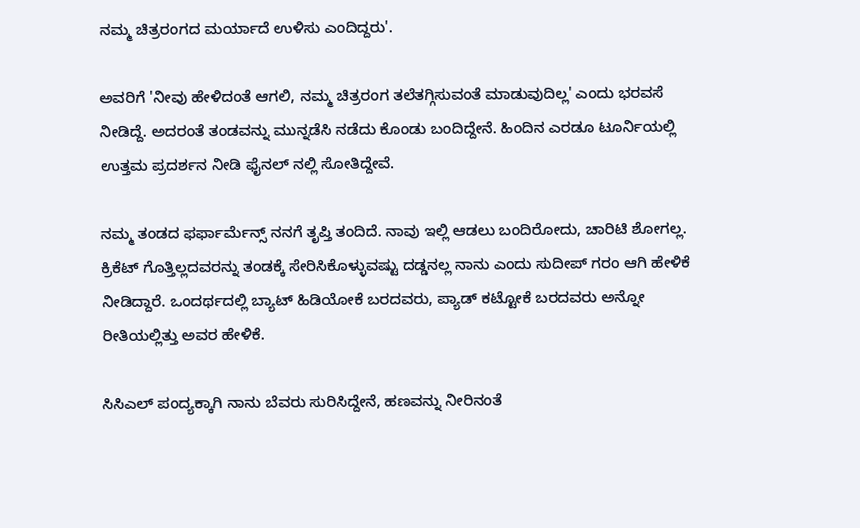ನಮ್ಮ ಚಿತ್ರರಂಗದ ಮರ್ಯಾದೆ ಉಳಿಸು ಎಂದಿದ್ದರು'.

ಅವರಿಗೆ 'ನೀವು ಹೇಳಿದಂತೆ ಆಗಲಿ, ನಮ್ಮ ಚಿತ್ರರಂಗ ತಲೆತಗ್ಗಿಸುವಂತೆ ಮಾಡುವುದಿಲ್ಲ' ಎಂದು ಭರವಸೆ ನೀಡಿದ್ದೆ. ಅದರಂತೆ ತಂಡವನ್ನು ಮುನ್ನಡೆಸಿ ನಡೆದು ಕೊಂಡು ಬಂದಿದ್ದೇನೆ. ಹಿಂದಿನ ಎರಡೂ ಟೂರ್ನಿಯಲ್ಲಿ ಉತ್ತಮ ಪ್ರದರ್ಶನ ನೀಡಿ ಫೈನಲ್ ನಲ್ಲಿ ಸೋತಿದ್ದೇವೆ.

ನಮ್ಮ ತಂಡದ ಫರ್ಫಾರ್ಮೆನ್ಸ್ ನನಗೆ ತೃಪ್ತಿ ತಂದಿದೆ. ನಾವು ಇಲ್ಲಿ ಆಡಲು ಬಂದಿರೋದು, ಚಾರಿಟಿ ಶೋಗಲ್ಲ. ಕ್ರಿಕೆಟ್ ಗೊತ್ತಿಲ್ಲದವರನ್ನು ತಂಡಕ್ಕೆ ಸೇರಿಸಿಕೊಳ್ಳುವಷ್ಟು ದಡ್ಡನಲ್ಲ ನಾನು ಎಂದು ಸುದೀಪ್ ಗರಂ ಆಗಿ ಹೇಳಿಕೆ ನೀಡಿದ್ದಾರೆ. ಒಂದರ್ಥದಲ್ಲಿ ಬ್ಯಾಟ್ ಹಿಡಿಯೋಕೆ ಬರದವರು, ಪ್ಯಾಡ್ ಕಟ್ಟೋಕೆ ಬರದವರು ಅನ್ನೋ ರೀತಿಯಲ್ಲಿತ್ತು ಅವರ ಹೇಳಿಕೆ.

ಸಿಸಿಎಲ್ ಪಂದ್ಯಕ್ಕಾಗಿ ನಾನು ಬೆವರು ಸುರಿಸಿದ್ದೇನೆ, ಹಣವನ್ನು ನೀರಿನಂತೆ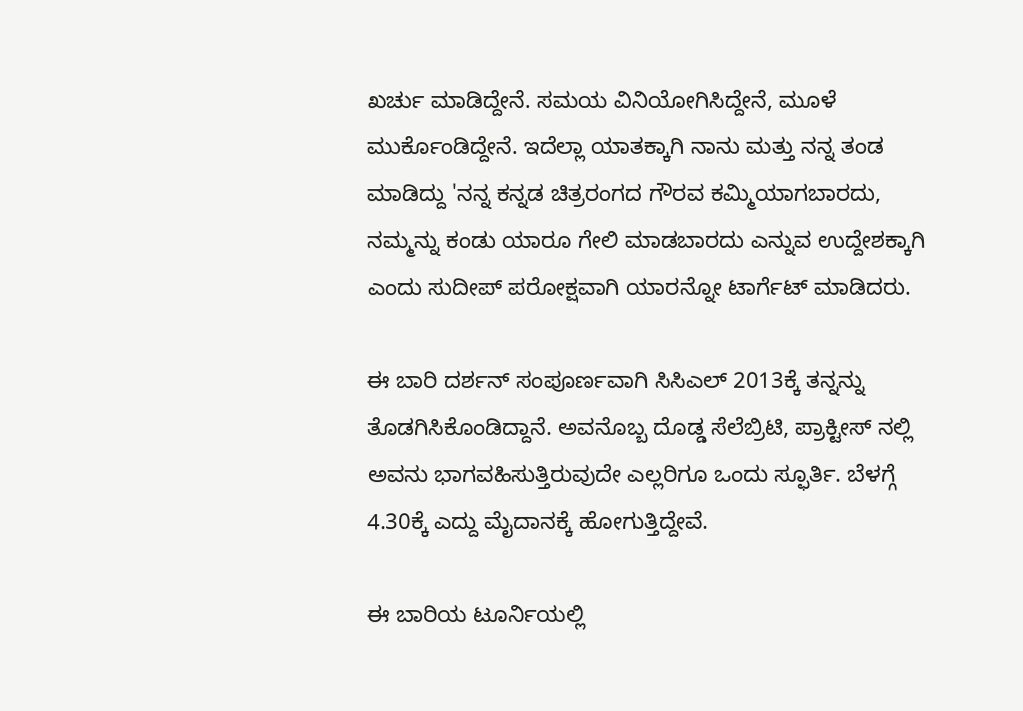ಖರ್ಚು ಮಾಡಿದ್ದೇನೆ. ಸಮಯ ವಿನಿಯೋಗಿಸಿದ್ದೇನೆ, ಮೂಳೆ ಮುರ್ಕೊಂಡಿದ್ದೇನೆ. ಇದೆಲ್ಲಾ ಯಾತಕ್ಕಾಗಿ ನಾನು ಮತ್ತು ನನ್ನ ತಂಡ ಮಾಡಿದ್ದು 'ನನ್ನ ಕನ್ನಡ ಚಿತ್ರರಂಗದ ಗೌರವ ಕಮ್ಮಿಯಾಗಬಾರದು, ನಮ್ಮನ್ನು ಕಂಡು ಯಾರೂ ಗೇಲಿ ಮಾಡಬಾರದು ಎನ್ನುವ ಉದ್ದೇಶಕ್ಕಾಗಿ ಎಂದು ಸುದೀಪ್ ಪರೋಕ್ಷವಾಗಿ ಯಾರನ್ನೋ ಟಾರ್ಗೆಟ್ ಮಾಡಿದರು.

ಈ ಬಾರಿ ದರ್ಶನ್ ಸಂಪೂರ್ಣವಾಗಿ ಸಿಸಿಎಲ್ 2013ಕ್ಕೆ ತನ್ನನ್ನು ತೊಡಗಿಸಿಕೊಂಡಿದ್ದಾನೆ. ಅವನೊಬ್ಬ ದೊಡ್ಡ ಸೆಲೆಬ್ರಿಟಿ, ಪ್ರಾಕ್ಟೀಸ್ ನಲ್ಲಿ ಅವನು ಭಾಗವಹಿಸುತ್ತಿರುವುದೇ ಎಲ್ಲರಿಗೂ ಒಂದು ಸ್ಫೂರ್ತಿ. ಬೆಳಗ್ಗೆ 4.30ಕ್ಕೆ ಎದ್ದು ಮೈದಾನಕ್ಕೆ ಹೋಗುತ್ತಿದ್ದೇವೆ.

ಈ ಬಾರಿಯ ಟೂರ್ನಿಯಲ್ಲಿ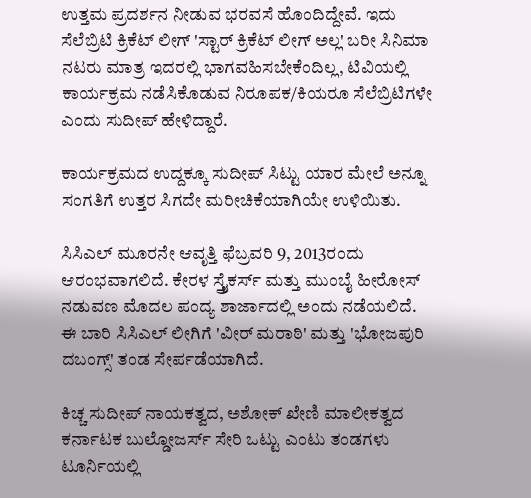ಉತ್ತಮ ಪ್ರದರ್ಶನ ನೀಡುವ ಭರವಸೆ ಹೊಂದಿದ್ದೇವೆ. ಇದು ಸೆಲೆಬ್ರಿಟಿ ಕ್ರಿಕೆಟ್ ಲೀಗ್ 'ಸ್ಟಾರ್ ಕ್ರಿಕೆಟ್ ಲೀಗ್ ಅಲ್ಲ' ಬರೀ ಸಿನಿಮಾ ನಟರು ಮಾತ್ರ ಇದರಲ್ಲಿ ಭಾಗವಹಿಸಬೇಕೆಂದಿಲ್ಲ, ಟಿವಿಯಲ್ಲಿ ಕಾರ್ಯಕ್ರಮ ನಡೆಸಿಕೊಡುವ ನಿರೂಪಕ/ಕಿಯರೂ ಸೆಲೆಬ್ರಿಟಿಗಳೇ ಎಂದು ಸುದೀಪ್ ಹೇಳಿದ್ದಾರೆ.

ಕಾರ್ಯಕ್ರಮದ ಉದ್ದಕ್ಕೂ ಸುದೀಪ್ ಸಿಟ್ಟು ಯಾರ ಮೇಲೆ ಅನ್ನೂ ಸಂಗತಿಗೆ ಉತ್ತರ ಸಿಗದೇ ಮರೀಚಿಕೆಯಾಗಿಯೇ ಉಳಿಯಿತು.

ಸಿಸಿಎಲ್ ಮೂರನೇ ಆವೃತ್ತಿ ಫೆಬ್ರವರಿ 9, 2013ರಂದು ಆರಂಭವಾಗಲಿದೆ. ಕೇರಳ ಸ್ತ್ರೈಕರ್ಸ್ ಮತ್ತು ಮುಂಬೈ ಹೀರೋಸ್ ನಡುವಣ ಮೊದಲ ಪಂದ್ಯ ಶಾರ್ಜಾದಲ್ಲಿ ಅಂದು ನಡೆಯಲಿದೆ. ಈ ಬಾರಿ ಸಿಸಿಎಲ್ ಲೀಗಿಗೆ 'ವೀರ್ ಮರಾಠಿ' ಮತ್ತು 'ಭೋಜಪುರಿ ದಬಂಗ್ಸ್' ತಂಡ ಸೇರ್ಪಡೆಯಾಗಿದೆ.

ಕಿಚ್ಚ ಸುದೀಪ್ ನಾಯಕತ್ವದ, ಅಶೋಕ್ ಖೇಣಿ ಮಾಲೀಕತ್ವದ ಕರ್ನಾಟಕ ಬುಲ್ಡೋಜರ್ಸ್ ಸೇರಿ ಒಟ್ಟು ಎಂಟು ತಂಡಗಳು ಟೂರ್ನಿಯಲ್ಲಿ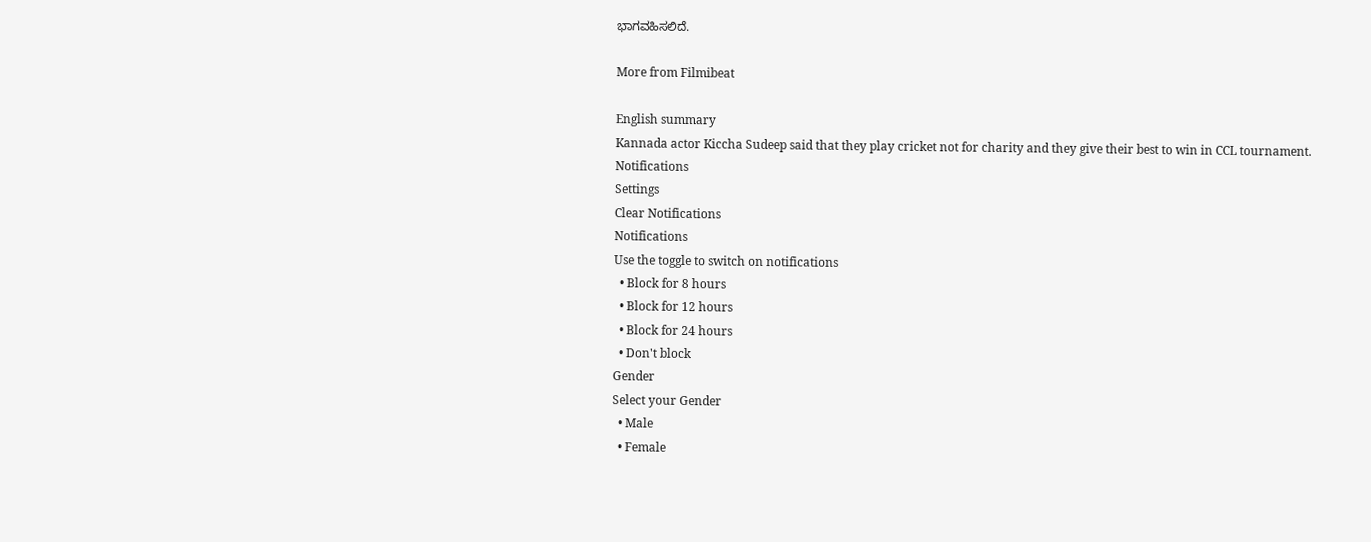ಭಾಗವಹಿಸಲಿದೆ.

More from Filmibeat

English summary
Kannada actor Kiccha Sudeep said that they play cricket not for charity and they give their best to win in CCL tournament.
Notifications
Settings
Clear Notifications
Notifications
Use the toggle to switch on notifications
  • Block for 8 hours
  • Block for 12 hours
  • Block for 24 hours
  • Don't block
Gender
Select your Gender
  • Male
  • Female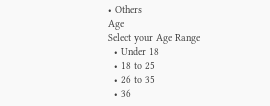• Others
Age
Select your Age Range
  • Under 18
  • 18 to 25
  • 26 to 35
  • 36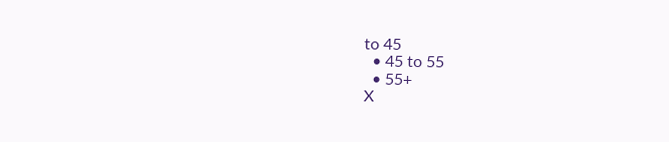to 45
  • 45 to 55
  • 55+
X